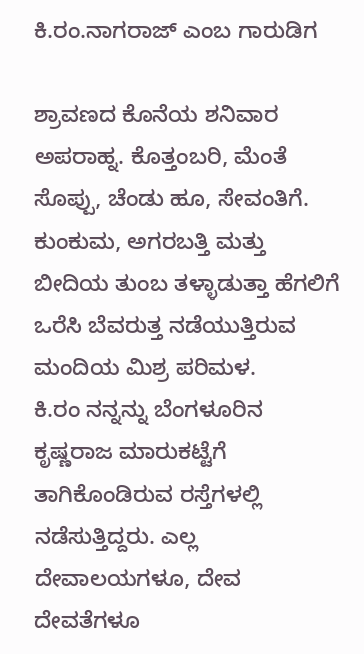ಕಿ.ರಂ.ನಾಗರಾಜ್ ಎಂಬ ಗಾರುಡಿಗ

ಶ್ರಾವಣದ ಕೊನೆಯ ಶನಿವಾರ ಅಪರಾಹ್ನ. ಕೊತ್ತಂಬರಿ, ಮೆಂತೆ ಸೊಪ್ಪು, ಚೆಂಡು ಹೂ, ಸೇವಂತಿಗೆ. ಕುಂಕುಮ, ಅಗರಬತ್ತಿ ಮತ್ತು ಬೀದಿಯ ತುಂಬ ತಳ್ಳಾಡುತ್ತಾ ಹೆಗಲಿಗೆ ಒರೆಸಿ ಬೆವರುತ್ತ ನಡೆಯುತ್ತಿರುವ ಮಂದಿಯ ಮಿಶ್ರ ಪರಿಮಳ.
ಕಿ.ರಂ ನನ್ನನ್ನು ಬೆಂಗಳೂರಿನ ಕೃಷ್ಣರಾಜ ಮಾರುಕಟ್ಟೆಗೆ ತಾಗಿಕೊಂಡಿರುವ ರಸ್ತೆಗಳಲ್ಲಿ ನಡೆಸುತ್ತಿದ್ದರು. ಎಲ್ಲ ದೇವಾಲಯಗಳೂ, ದೇವ ದೇವತೆಗಳೂ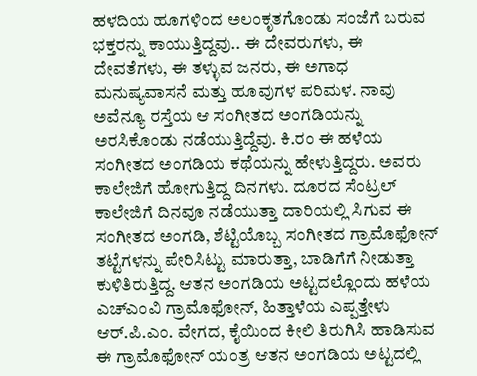ಹಳದಿಯ ಹೂಗಳಿಂದ ಅಲಂಕೃತಗೊಂಡು ಸಂಜೆಗೆ ಬರುವ ಭಕ್ತರನ್ನು ಕಾಯುತ್ತಿದ್ದವು.. ಈ ದೇವರುಗಳು, ಈ ದೇವತೆಗಳು, ಈ ತಳ್ಳುವ ಜನರು, ಈ ಅಗಾಧ ಮನುಷ್ಯವಾಸನೆ ಮತ್ತು ಹೂವುಗಳ ಪರಿಮಳ. ನಾವು ಅವೆನ್ಯೂ ರಸ್ತೆಯ ಆ ಸಂಗೀತದ ಅಂಗಡಿಯನ್ನು ಅರಸಿಕೊಂಡು ನಡೆಯುತ್ತಿದ್ದೆವು. ಕಿ.ರಂ ಈ ಹಳೆಯ ಸಂಗೀತದ ಅಂಗಡಿಯ ಕಥೆಯನ್ನು ಹೇಳುತ್ತಿದ್ದರು. ಅವರು ಕಾಲೇಜಿಗೆ ಹೋಗುತ್ತಿದ್ದ ದಿನಗಳು. ದೂರದ ಸೆಂಟ್ರಲ್ ಕಾಲೇಜಿಗೆ ದಿನವೂ ನಡೆಯುತ್ತಾ ದಾರಿಯಲ್ಲಿ ಸಿಗುವ ಈ ಸಂಗೀತದ ಅಂಗಡಿ, ಶೆಟ್ಟಿಯೊಬ್ಬ ಸಂಗೀತದ ಗ್ರಾಮೊಫೋನ್ ತಟ್ಟೆಗಳನ್ನು ಪೇರಿಸಿಟ್ಟು ಮಾರುತ್ತಾ, ಬಾಡಿಗೆಗೆ ನೀಡುತ್ತಾ ಕುಳಿತಿರುತ್ತಿದ್ದ. ಆತನ ಅಂಗಡಿಯ ಅಟ್ಟದಲ್ಲೊಂದು ಹಳೆಯ ಎಚ್ಎಂವಿ ಗ್ರಾಮೊಫೋನ್, ಹಿತ್ತಾಳೆಯ ಎಪ್ಪತ್ತೇಳು ಆರ್.ಪಿ.ಎಂ. ವೇಗದ, ಕೈಯಿಂದ ಕೀಲಿ ತಿರುಗಿಸಿ ಹಾಡಿಸುವ ಈ ಗ್ರಾಮೊಫೋನ್ ಯಂತ್ರ ಆತನ ಅಂಗಡಿಯ ಅಟ್ಟದಲ್ಲಿ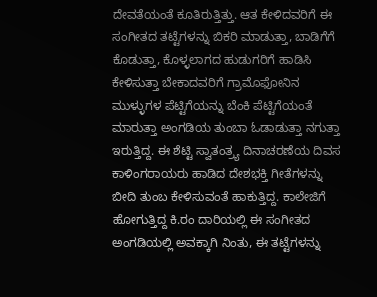ದೇವತೆಯಂತೆ ಕೂತಿರುತ್ತಿತ್ತು. ಆತ ಕೇಳಿದವರಿಗೆ ಈ ಸಂಗೀತದ ತಟ್ಟೆಗಳನ್ನು ಬಿಕರಿ ಮಾಡುತ್ತಾ, ಬಾಡಿಗೆಗೆ ಕೊಡುತ್ತಾ, ಕೊಳ್ಳಲಾಗದ ಹುಡುಗರಿಗೆ ಹಾಡಿಸಿ ಕೇಳಿಸುತ್ತಾ ಬೇಕಾದವರಿಗೆ ಗ್ರಾಮೊಫೋನಿನ ಮುಳ್ಳುಗಳ ಪೆಟ್ಟಿಗೆಯನ್ನು ಬೆಂಕಿ ಪೆಟ್ಟಿಗೆಯಂತೆ ಮಾರುತ್ತಾ ಅಂಗಡಿಯ ತುಂಬಾ ಓಡಾಡುತ್ತಾ ನಗುತ್ತಾ ಇರುತ್ತಿದ್ದ. ಈ ಶೆಟ್ಟಿ ಸ್ವಾತಂತ್ರ್ಯ ದಿನಾಚರಣೆಯ ದಿವಸ ಕಾಳಿಂಗರಾಯರು ಹಾಡಿದ ದೇಶಭಕ್ತಿ ಗೀತೆಗಳನ್ನು ಬೀದಿ ತುಂಬ ಕೇಳಿಸುವಂತೆ ಹಾಕುತ್ತಿದ್ದ. ಕಾಲೇಜಿಗೆ ಹೋಗುತ್ತಿದ್ದ ಕಿ.ರಂ ದಾರಿಯಲ್ಲಿ ಈ ಸಂಗೀತದ ಅಂಗಡಿಯಲ್ಲಿ ಅವಕ್ಕಾಗಿ ನಿಂತು, ಈ ತಟ್ಟೆಗಳನ್ನು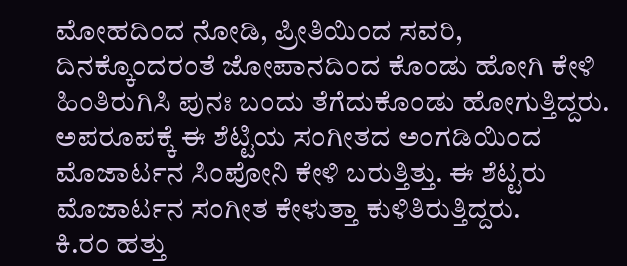ಮೋಹದಿಂದ ನೋಡಿ, ಪ್ರೀತಿಯಿಂದ ಸವರಿ, ದಿನಕ್ಕೊಂದರಂತೆ ಜೋಪಾನದಿಂದ ಕೊಂಡು ಹೋಗಿ ಕೇಳಿ ಹಿಂತಿರುಗಿಸಿ ಪುನಃ ಬಂದು ತೆಗೆದುಕೊಂಡು ಹೋಗುತ್ತಿದ್ದರು. ಅಪರೂಪಕ್ಕೆ ಈ ಶೆಟ್ಟಿಯ ಸಂಗೀತದ ಅಂಗಡಿಯಿಂದ ಮೊಜಾರ್ಟನ ಸಿಂಪೋನಿ ಕೇಳಿ ಬರುತ್ತಿತ್ತು. ಈ ಶೆಟ್ಟರು ಮೊಜಾರ್ಟನ ಸಂಗೀತ ಕೇಳುತ್ತಾ ಕುಳಿತಿರುತ್ತಿದ್ದರು.
ಕಿ.ರಂ ಹತ್ತು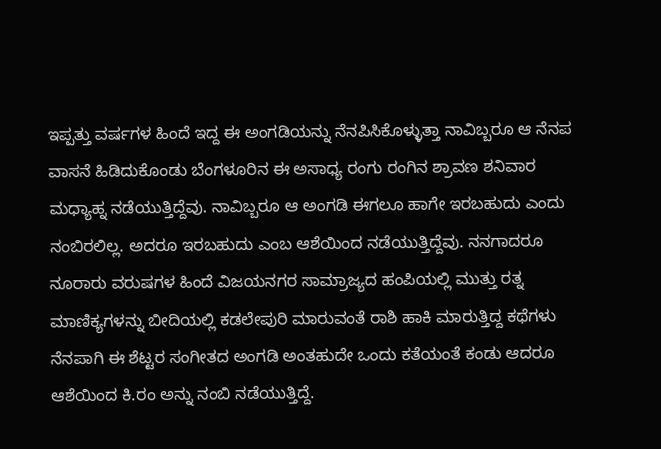ಇಪ್ಪತ್ತು ವರ್ಷಗಳ ಹಿಂದೆ ಇದ್ದ ಈ ಅಂಗಡಿಯನ್ನು ನೆನಪಿಸಿಕೊಳ್ಳುತ್ತಾ ನಾವಿಬ್ಬರೂ ಆ ನೆನಪ ವಾಸನೆ ಹಿಡಿದುಕೊಂಡು ಬೆಂಗಳೂರಿನ ಈ ಅಸಾಧ್ಯ ರಂಗು ರಂಗಿನ ಶ್ರಾವಣ ಶನಿವಾರ ಮಧ್ಯಾಹ್ನ ನಡೆಯುತ್ತಿದ್ದೆವು. ನಾವಿಬ್ಬರೂ ಆ ಅಂಗಡಿ ಈಗಲೂ ಹಾಗೇ ಇರಬಹುದು ಎಂದು ನಂಬಿರಲಿಲ್ಲ. ಅದರೂ ಇರಬಹುದು ಎಂಬ ಆಶೆಯಿಂದ ನಡೆಯುತ್ತಿದ್ದೆವು. ನನಗಾದರೂ ನೂರಾರು ವರುಷಗಳ ಹಿಂದೆ ವಿಜಯನಗರ ಸಾಮ್ರಾಜ್ಯದ ಹಂಪಿಯಲ್ಲಿ ಮುತ್ತು ರತ್ನ ಮಾಣಿಕ್ಯಗಳನ್ನು ಬೀದಿಯಲ್ಲಿ ಕಡಲೇಪುರಿ ಮಾರುವಂತೆ ರಾಶಿ ಹಾಕಿ ಮಾರುತ್ತಿದ್ದ ಕಥೆಗಳು ನೆನಪಾಗಿ ಈ ಶೆಟ್ಟರ ಸಂಗೀತದ ಅಂಗಡಿ ಅಂತಹುದೇ ಒಂದು ಕತೆಯಂತೆ ಕಂಡು ಆದರೂ ಆಶೆಯಿಂದ ಕಿ.ರಂ ಅನ್ನು ನಂಬಿ ನಡೆಯುತ್ತಿದ್ದೆ.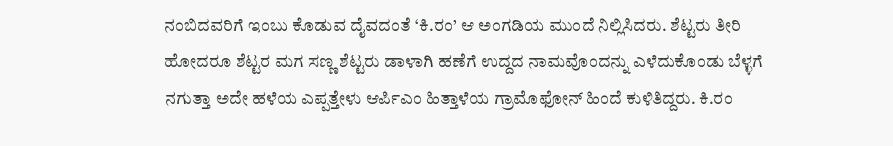ನಂಬಿದವರಿಗೆ ಇಂಬು ಕೊಡುವ ದೈವದಂತೆ ‘ಕಿ.ರಂ’ ಆ ಅಂಗಡಿಯ ಮುಂದೆ ನಿಲ್ಲಿಸಿದರು. ಶೆಟ್ಟರು ತೀರಿ ಹೋದರೂ ಶೆಟ್ಟರ ಮಗ ಸಣ್ಣ ಶೆಟ್ಟರು ಡಾಳಾಗಿ ಹಣೆಗೆ ಉದ್ದದ ನಾಮವೊಂದನ್ನು ಎಳೆದುಕೊಂಡು ಬೆಳ್ಳಗೆ ನಗುತ್ತಾ ಅದೇ ಹಳೆಯ ಎಪ್ಪತ್ತೇಳು ಆರ್ಪಿಎಂ ಹಿತ್ತಾಳೆಯ ಗ್ರಾಮೊಫೋನ್ ಹಿಂದೆ ಕುಳಿತಿದ್ದರು. ಕಿ.ರಂ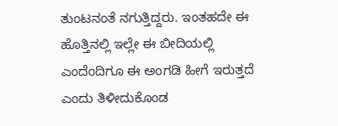ತುಂಟನಂತೆ ನಗುತ್ತಿದ್ದರು. ಇಂತಹದೇ ಈ ಹೊತ್ತಿನಲ್ಲಿ ಇಲ್ಲೇ ಈ ಬೀದಿಯಲ್ಲಿ ಎಂದೆಂದಿಗೂ ಈ ಅಂಗಡಿ ಹೀಗೆ ಇರುತ್ತದೆ ಎಂದು ತಿಳೀದುಕೊಂಡ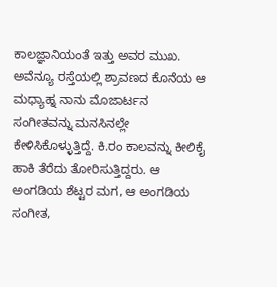ಕಾಲಜ್ಞಾನಿಯಂತೆ ಇತ್ತು ಅವರ ಮುಖ. ಅವೆನ್ಯೂ ರಸ್ತೆಯಲ್ಲಿ ಶ್ರಾವಣದ ಕೊನೆಯ ಆ ಮಧ್ಯಾಹ್ನ ನಾನು ಮೊಜಾರ್ಟನ ಸಂಗೀತವನ್ನು ಮನಸಿನಲ್ಲೇ ಕೇಳಿಸಿಕೊಳ್ಳುತ್ತಿದ್ದೆ. ಕಿ.ರಂ ಕಾಲವನ್ನು ಕೀಲಿಕೈ ಹಾಕಿ ತೆರೆದು ತೋರಿಸುತ್ತಿದ್ದರು. ಆ ಅಂಗಡಿಯ ಶೆಟ್ಟರ ಮಗ, ಆ ಅಂಗಡಿಯ ಸಂಗೀತ,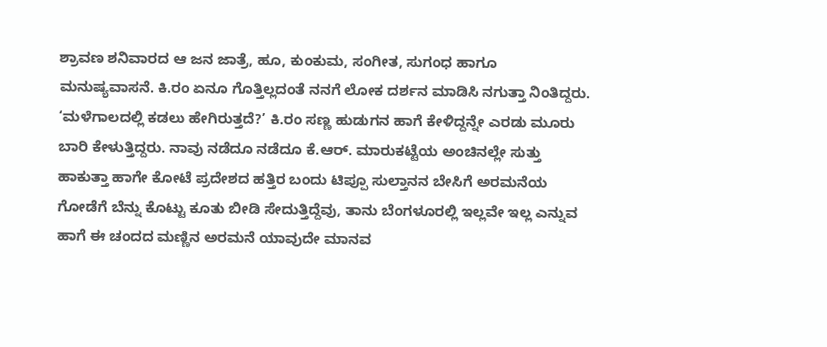ಶ್ರಾವಣ ಶನಿವಾರದ ಆ ಜನ ಜಾತ್ರೆ, ಹೂ, ಕುಂಕುಮ, ಸಂಗೀತ, ಸುಗಂಧ ಹಾಗೂ ಮನುಷ್ಯವಾಸನೆ. ಕಿ.ರಂ ಏನೂ ಗೊತ್ತಿಲ್ಲದಂತೆ ನನಗೆ ಲೋಕ ದರ್ಶನ ಮಾಡಿಸಿ ನಗುತ್ತಾ ನಿಂತಿದ್ದರು.
‘ಮಳೆಗಾಲದಲ್ಲಿ ಕಡಲು ಹೇಗಿರುತ್ತದೆ?’ ಕಿ.ರಂ ಸಣ್ಣ ಹುಡುಗನ ಹಾಗೆ ಕೇಳಿದ್ದನ್ನೇ ಎರಡು ಮೂರು ಬಾರಿ ಕೇಳುತ್ತಿದ್ದರು. ನಾವು ನಡೆದೂ ನಡೆದೂ ಕೆ.ಆರ್. ಮಾರುಕಟ್ಟೆಯ ಅಂಚಿನಲ್ಲೇ ಸುತ್ತು ಹಾಕುತ್ತಾ ಹಾಗೇ ಕೋಟೆ ಪ್ರದೇಶದ ಹತ್ತಿರ ಬಂದು ಟಿಪ್ಪೂ ಸುಲ್ತಾನನ ಬೇಸಿಗೆ ಅರಮನೆಯ ಗೋಡೆಗೆ ಬೆನ್ನು ಕೊಟ್ಟು ಕೂತು ಬೀಡಿ ಸೇದುತ್ತಿದ್ದೆವು, ತಾನು ಬೆಂಗಳೂರಲ್ಲಿ ಇಲ್ಲವೇ ಇಲ್ಲ ಎನ್ನುವ ಹಾಗೆ ಈ ಚಂದದ ಮಣ್ಣಿನ ಅರಮನೆ ಯಾವುದೇ ಮಾನವ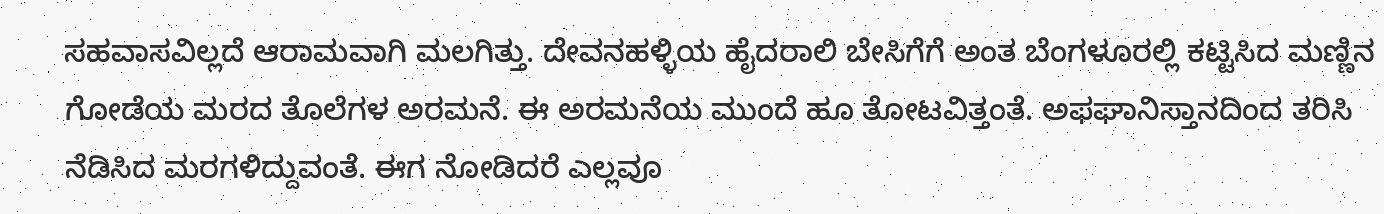ಸಹವಾಸವಿಲ್ಲದೆ ಆರಾಮವಾಗಿ ಮಲಗಿತ್ತು. ದೇವನಹಳ್ಳಿಯ ಹೈದರಾಲಿ ಬೇಸಿಗೆಗೆ ಅಂತ ಬೆಂಗಳೂರಲ್ಲಿ ಕಟ್ಟಿಸಿದ ಮಣ್ಣಿನ ಗೋಡೆಯ ಮರದ ತೊಲೆಗಳ ಅರಮನೆ. ಈ ಅರಮನೆಯ ಮುಂದೆ ಹೂ ತೋಟವಿತ್ತಂತೆ. ಅಫಘಾನಿಸ್ತಾನದಿಂದ ತರಿಸಿ ನೆಡಿಸಿದ ಮರಗಳಿದ್ದುವಂತೆ. ಈಗ ನೋಡಿದರೆ ಎಲ್ಲವೂ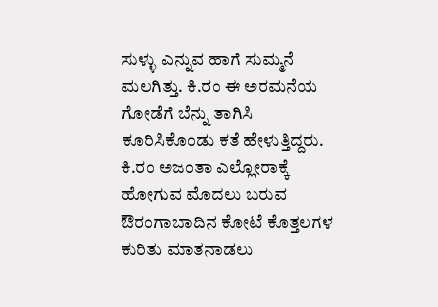ಸುಳ್ಳು ಎನ್ನುವ ಹಾಗೆ ಸುಮ್ಮನೆ ಮಲಗಿತ್ತು. ಕಿ.ರಂ ಈ ಅರಮನೆಯ ಗೋಡೆಗೆ ಬೆನ್ನು ತಾಗಿಸಿ ಕೂರಿಸಿಕೊಂಡು ಕತೆ ಹೇಳುತ್ತಿದ್ದರು. ಕಿ.ರಂ ಅಜಂತಾ ಎಲ್ಲೋರಾಕ್ಕೆ ಹೋಗುವ ಮೊದಲು ಬರುವ ಔರಂಗಾಬಾದಿನ ಕೋಟೆ ಕೊತ್ತಲಗಳ ಕುರಿತು ಮಾತನಾಡಲು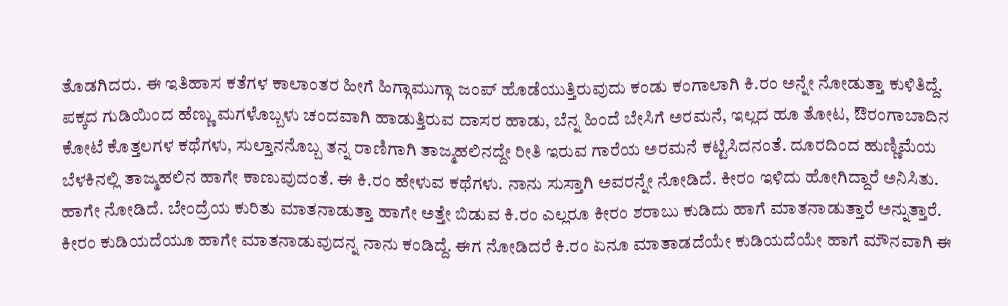ತೊಡಗಿದರು. ಈ ಇತಿಹಾಸ ಕತೆಗಳ ಕಾಲಾಂತರ ಹೀಗೆ ಹಿಗ್ಗಾಮುಗ್ಗಾ ಜಂಪ್ ಹೊಡೆಯುತ್ತಿರುವುದು ಕಂಡು ಕಂಗಾಲಾಗಿ ಕಿ.ರಂ ಅನ್ನೇ ನೋಡುತ್ತಾ ಕುಳಿತಿದ್ದೆ. ಪಕ್ಕದ ಗುಡಿಯಿಂದ ಹೆಣ್ಣು ಮಗಳೊಬ್ಬಳು ಚಂದವಾಗಿ ಹಾಡುತ್ತಿರುವ ದಾಸರ ಹಾಡು, ಬೆನ್ನ ಹಿಂದೆ ಬೇಸಿಗೆ ಅರಮನೆ, ಇಲ್ಲದ ಹೂ ತೋಟ, ಔರಂಗಾಬಾದಿನ ಕೋಟೆ ಕೊತ್ತಲಗಳ ಕಥೆಗಳು, ಸುಲ್ತಾನನೊಬ್ಬ ತನ್ನ ರಾಣಿಗಾಗಿ ತಾಜ್ಮಹಲಿನದ್ದೇ ರೀತಿ ಇರುವ ಗಾರೆಯ ಅರಮನೆ ಕಟ್ಟಿಸಿದನಂತೆ. ದೂರದಿಂದ ಹುಣ್ಣಿಮೆಯ ಬೆಳಕಿನಲ್ಲಿ ತಾಜ್ಮಹಲಿನ ಹಾಗೇ ಕಾಣುವುದಂತೆ. ಈ ಕಿ.ರಂ ಹೇಳುವ ಕಥೆಗಳು. ನಾನು ಸುಸ್ತಾಗಿ ಅವರನ್ನೇ ನೋಡಿದೆ. ಕೀರಂ ಇಳಿದು ಹೋಗಿದ್ದಾರೆ ಅನಿಸಿತು. ಹಾಗೇ ನೋಡಿದೆ. ಬೇಂದ್ರೆಯ ಕುರಿತು ಮಾತನಾಡುತ್ತಾ ಹಾಗೇ ಅತ್ತೇ ಬಿಡುವ ಕಿ.ರಂ ಎಲ್ಲರೂ ಕೀರಂ ಶರಾಬು ಕುಡಿದು ಹಾಗೆ ಮಾತನಾಡುತ್ತಾರೆ ಅನ್ನುತ್ತಾರೆ. ಕೀರಂ ಕುಡಿಯದೆಯೂ ಹಾಗೇ ಮಾತನಾಡುವುದನ್ನ ನಾನು ಕಂಡಿದ್ದೆ. ಈಗ ನೋಡಿದರೆ ಕಿ.ರಂ ಏನೂ ಮಾತಾಡದೆಯೇ ಕುಡಿಯದೆಯೇ ಹಾಗೆ ಮೌನವಾಗಿ ಈ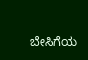ಬೇಸಿಗೆಯ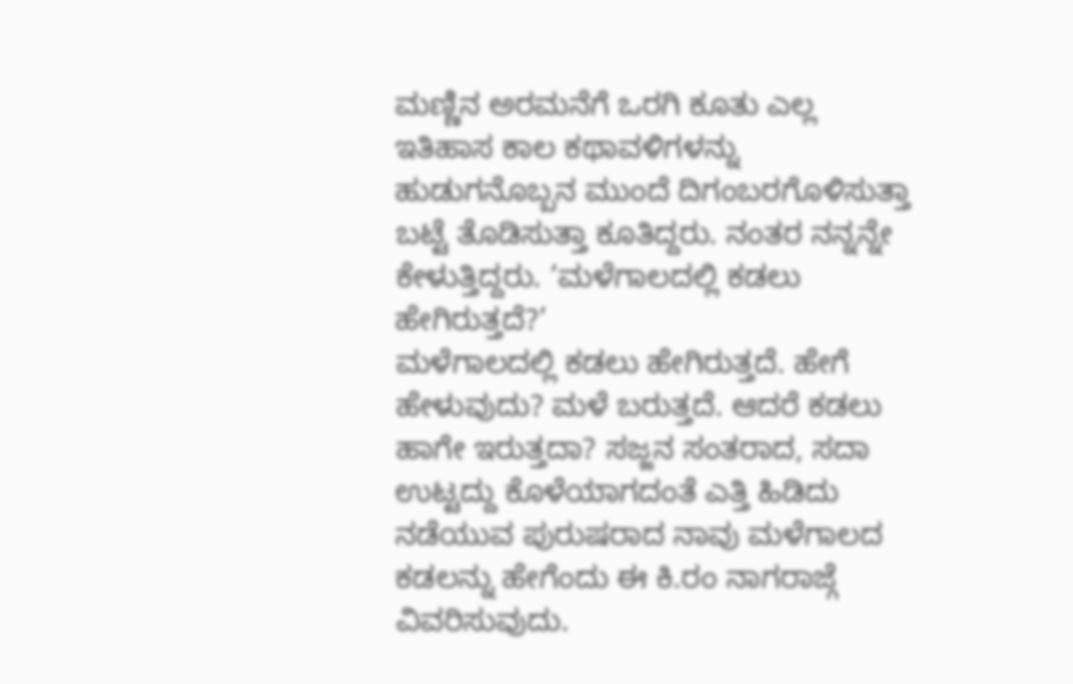ಮಣ್ಣಿನ ಅರಮನೆಗೆ ಒರಗಿ ಕೂತು ಎಲ್ಲ ಇತಿಹಾಸ ಕಾಲ ಕಥಾವಳಿಗಳನ್ನು ಹುಡುಗನೊಬ್ಬನ ಮುಂದೆ ದಿಗಂಬರಗೊಳಿಸುತ್ತಾ ಬಟ್ಟೆ ತೊಡಿಸುತ್ತಾ ಕೂತಿದ್ದರು. ನಂತರ ನನ್ನನ್ನೇ ಕೇಳುತ್ತಿದ್ದರು. ‘ಮಳೆಗಾಲದಲ್ಲಿ ಕಡಲು ಹೇಗಿರುತ್ತದೆ?’
ಮಳೆಗಾಲದಲ್ಲಿ ಕಡಲು ಹೇಗಿರುತ್ತದೆ. ಹೇಗೆ ಹೇಳುವುದು? ಮಳೆ ಬರುತ್ತದೆ. ಆದರೆ ಕಡಲು ಹಾಗೇ ಇರುತ್ತದಾ? ಸಜ್ಜನ ಸಂತರಾದ, ಸದಾ ಉಟ್ಟದ್ದು ಕೊಳೆಯಾಗದಂತೆ ಎತ್ತಿ ಹಿಡಿದು ನಡೆಯುವ ಪುರುಷರಾದ ನಾವು ಮಳೆಗಾಲದ ಕಡಲನ್ನು ಹೇಗೆಂದು ಈ ಕಿ.ರಂ ನಾಗರಾಜ್ಗೆ ವಿವರಿಸುವುದು.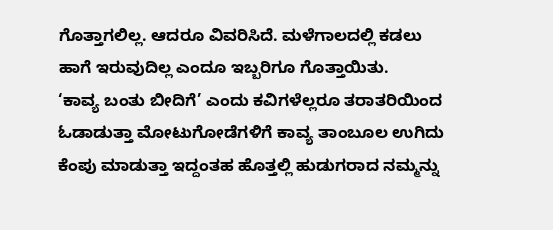ಗೊತ್ತಾಗಲಿಲ್ಲ. ಆದರೂ ವಿವರಿಸಿದೆ. ಮಳೆಗಾಲದಲ್ಲಿ ಕಡಲು ಹಾಗೆ ಇರುವುದಿಲ್ಲ ಎಂದೂ ಇಬ್ಬರಿಗೂ ಗೊತ್ತಾಯಿತು.
‘ಕಾವ್ಯ ಬಂತು ಬೀದಿಗೆ’ ಎಂದು ಕವಿಗಳೆಲ್ಲರೂ ತರಾತರಿಯಿಂದ ಓಡಾಡುತ್ತಾ ಮೋಟುಗೋಡೆಗಳಿಗೆ ಕಾವ್ಯ ತಾಂಬೂಲ ಉಗಿದು ಕೆಂಪು ಮಾಡುತ್ತಾ ಇದ್ದಂತಹ ಹೊತ್ತಲ್ಲಿ ಹುಡುಗರಾದ ನಮ್ಮನ್ನು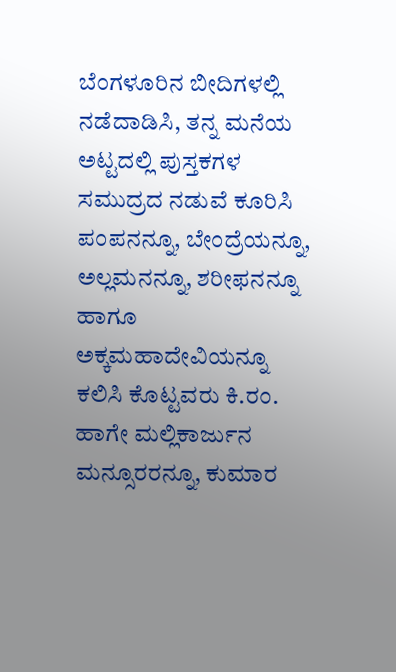ಬೆಂಗಳೂರಿನ ಬೀದಿಗಳಲ್ಲಿ ನಡೆದಾಡಿಸಿ, ತನ್ನ ಮನೆಯ ಅಟ್ಟದಲ್ಲಿ ಪುಸ್ತಕಗಳ ಸಮುದ್ರದ ನಡುವೆ ಕೂರಿಸಿ ಪಂಪನನ್ನೂ, ಬೇಂದ್ರೆಯನ್ನೂ, ಅಲ್ಲಮನನ್ನೂ, ಶರೀಫನನ್ನೂ ಹಾಗೂ ಅಕ್ಕಮಹಾದೇವಿಯನ್ನೂ ಕಲಿಸಿ ಕೊಟ್ಟವರು ಕಿ.ರಂ. ಹಾಗೇ ಮಲ್ಲಿಕಾರ್ಜುನ ಮನ್ಸೂರರನ್ನೂ, ಕುಮಾರ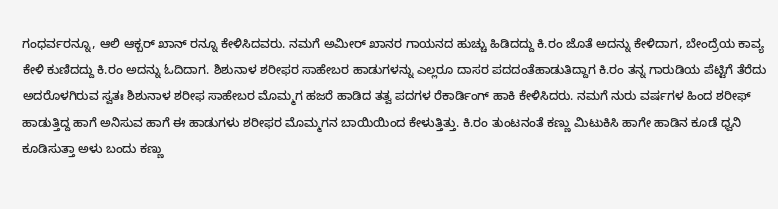ಗಂಧರ್ವರನ್ನೂ, ಆಲಿ ಆಕ್ಬರ್ ಖಾನ್ ರನ್ನೂ ಕೇಳಿಸಿದವರು. ನಮಗೆ ಅಮೀರ್ ಖಾನರ ಗಾಯನದ ಹುಚ್ಚು ಹಿಡಿದದ್ದು ಕಿ.ರಂ ಜೊತೆ ಅದನ್ನು ಕೇಳಿದಾಗ, ಬೇಂದ್ರೆಯ ಕಾವ್ಯ ಕೇಳಿ ಕುಣಿದದ್ದು ಕಿ.ರಂ ಅದನ್ನು ಓದಿದಾಗ. ಶಿಶುನಾಳ ಶರೀಫರ ಸಾಹೇಬರ ಹಾಡುಗಳನ್ನು ಎಲ್ಲರೂ ದಾಸರ ಪದದಂತೆಹಾಡುತಿದ್ದಾಗ ಕಿ.ರಂ ತನ್ನ ಗಾರುಡಿಯ ಪೆಟ್ಟಿಗೆ ತೆರೆದು ಅದರೊಳಗಿರುವ ಸ್ವತಃ ಶಿಶುನಾಳ ಶರೀಫ ಸಾಹೇಬರ ಮೊಮ್ಮಗ ಹಜರೆ ಹಾಡಿದ ತತ್ವ ಪದಗಳ ರೆಕಾರ್ಡಿಂಗ್ ಹಾಕಿ ಕೇಳಿಸಿದರು. ನಮಗೆ ನುರು ವರ್ಷಗಳ ಹಿಂದ ಶರೀಫ್ ಹಾಡುತ್ತಿದ್ದ ಹಾಗೆ ಅನಿಸುವ ಹಾಗೆ ಈ ಹಾಡುಗಳು ಶರೀಫರ ಮೊಮ್ಮಗನ ಬಾಯಿಯಿಂದ ಕೇಳುತ್ತಿತ್ತು. ಕಿ.ರಂ ತುಂಟನಂತೆ ಕಣ್ಣು ಮಿಟುಕಿಸಿ ಹಾಗೇ ಹಾಡಿನ ಕೂಡೆ ಧ್ವನಿ ಕೂಡಿಸುತ್ತಾ ಅಳು ಬಂದು ಕಣ್ಣು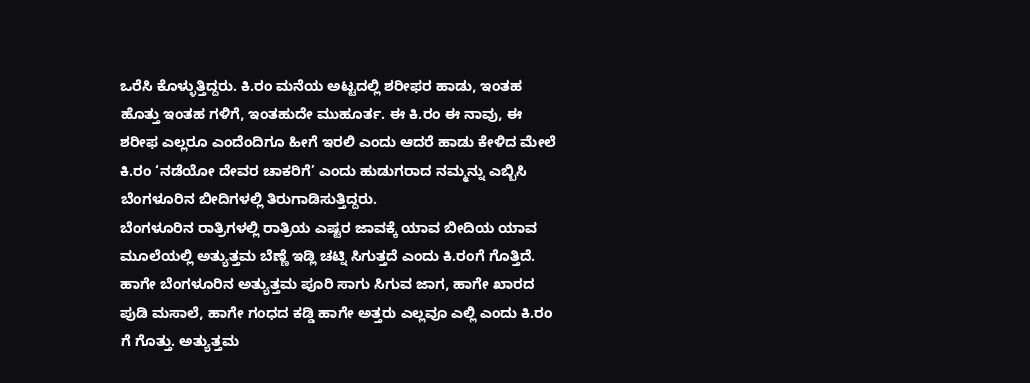ಒರೆಸಿ ಕೊಳ್ಳುತ್ತಿದ್ದರು. ಕಿ.ರಂ ಮನೆಯ ಅಟ್ಟದಲ್ಲಿ ಶರೀಫರ ಹಾಡು, ಇಂತಹ ಹೊತ್ತು ಇಂತಹ ಗಳಿಗೆ, ಇಂತಹುದೇ ಮುಹೂರ್ತ. ಈ ಕಿ.ರಂ ಈ ನಾವು, ಈ ಶರೀಫ ಎಲ್ಲರೂ ಎಂದೆಂದಿಗೂ ಹೀಗೆ ಇರಲಿ ಎಂದು ಆದರೆ ಹಾಡು ಕೇಳಿದ ಮೇಲೆ ಕಿ.ರಂ ‘ನಡೆಯೋ ದೇವರ ಚಾಕರಿಗೆ’ ಎಂದು ಹುಡುಗರಾದ ನಮ್ಮನ್ನು ಎಬ್ಬಿಸಿ ಬೆಂಗಳೂರಿನ ಬೀದಿಗಳಲ್ಲಿ ತಿರುಗಾಡಿಸುತ್ತಿದ್ದರು.
ಬೆಂಗಳೂರಿನ ರಾತ್ರಿಗಳಲ್ಲಿ ರಾತ್ರಿಯ ಎಷ್ಟರ ಜಾವಕ್ಕೆ ಯಾವ ಬೀದಿಯ ಯಾವ ಮೂಲೆಯಲ್ಲಿ ಅತ್ಯುತ್ತಮ ಬೆಣ್ಣೆ ಇಡ್ಲಿ ಚಟ್ನಿ ಸಿಗುತ್ತದೆ ಎಂದು ಕಿ.ರಂಗೆ ಗೊತ್ತಿದೆ. ಹಾಗೇ ಬೆಂಗಳೂರಿನ ಅತ್ಯುತ್ತಮ ಪೂರಿ ಸಾಗು ಸಿಗುವ ಜಾಗ, ಹಾಗೇ ಖಾರದ ಪುಡಿ ಮಸಾಲೆ, ಹಾಗೇ ಗಂಧದ ಕಡ್ಡಿ ಹಾಗೇ ಅತ್ತರು ಎಲ್ಲವೂ ಎಲ್ಲಿ ಎಂದು ಕಿ.ರಂ ಗೆ ಗೊತ್ತು. ಅತ್ಯುತ್ತಮ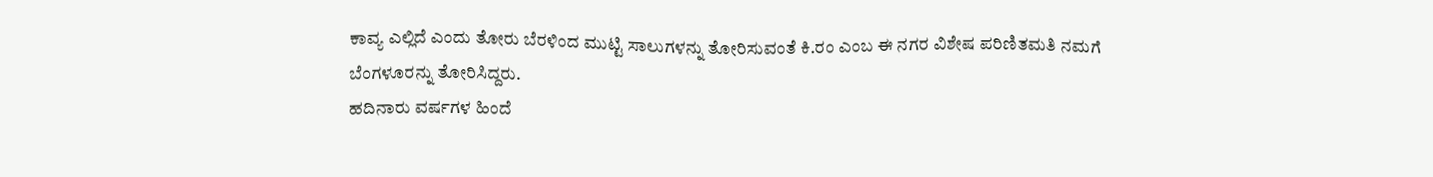ಕಾವ್ಯ ಎಲ್ಲಿದೆ ಎಂದು ತೋರು ಬೆರಳಿಂದ ಮುಟ್ಟಿ ಸಾಲುಗಳನ್ನು ತೋರಿಸುವಂತೆ ಕಿ.ರಂ ಎಂಬ ಈ ನಗರ ವಿಶೇಷ ಪರಿಣಿತಮತಿ ನಮಗೆ ಬೆಂಗಳೂರನ್ನು ತೋರಿಸಿದ್ದರು.
ಹದಿನಾರು ವರ್ಷಗಳ ಹಿಂದೆ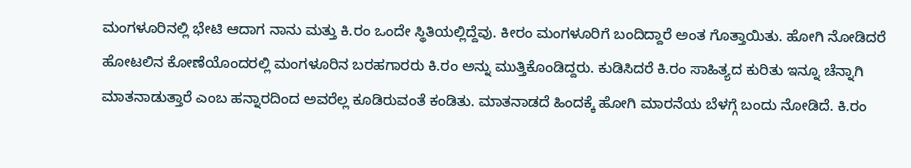ಮಂಗಳೂರಿನಲ್ಲಿ ಭೇಟಿ ಆದಾಗ ನಾನು ಮತ್ತು ಕಿ.ರಂ ಒಂದೇ ಸ್ಥಿತಿಯಲ್ಲಿದ್ದೆವು. ಕೀರಂ ಮಂಗಳೂರಿಗೆ ಬಂದಿದ್ದಾರೆ ಅಂತ ಗೊತ್ತಾಯಿತು. ಹೋಗಿ ನೋಡಿದರೆ ಹೋಟಲಿನ ಕೋಣೆಯೊಂದರಲ್ಲಿ ಮಂಗಳೂರಿನ ಬರಹಗಾರರು ಕಿ.ರಂ ಅನ್ನು ಮುತ್ತಿಕೊಂಡಿದ್ದರು. ಕುಡಿಸಿದರೆ ಕಿ.ರಂ ಸಾಹಿತ್ಯದ ಕುರಿತು ಇನ್ನೂ ಚೆನ್ನಾಗಿ ಮಾತನಾಡುತ್ತಾರೆ ಎಂಬ ಹನ್ನಾರದಿಂದ ಅವರೆಲ್ಲ ಕೂಡಿರುವಂತೆ ಕಂಡಿತು. ಮಾತನಾಡದೆ ಹಿಂದಕ್ಕೆ ಹೋಗಿ ಮಾರನೆಯ ಬೆಳಗ್ಗೆ ಬಂದು ನೋಡಿದೆ. ಕಿ.ರಂ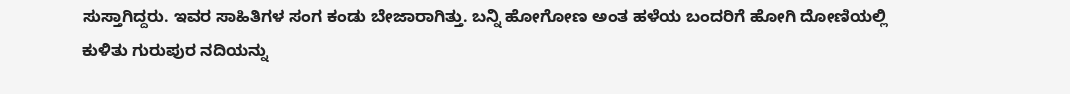ಸುಸ್ತಾಗಿದ್ದರು. ಇವರ ಸಾಹಿತಿಗಳ ಸಂಗ ಕಂಡು ಬೇಜಾರಾಗಿತ್ತು. ಬನ್ನಿ ಹೋಗೋಣ ಅಂತ ಹಳೆಯ ಬಂದರಿಗೆ ಹೋಗಿ ದೋಣಿಯಲ್ಲಿ ಕುಳಿತು ಗುರುಪುರ ನದಿಯನ್ನು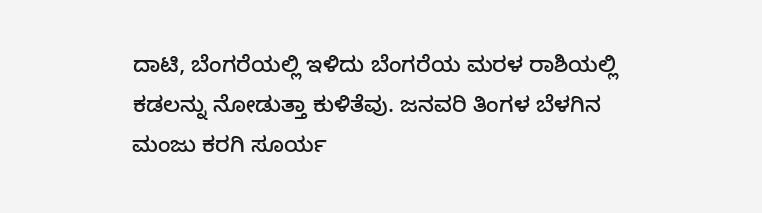ದಾಟಿ, ಬೆಂಗರೆಯಲ್ಲಿ ಇಳಿದು ಬೆಂಗರೆಯ ಮರಳ ರಾಶಿಯಲ್ಲಿ ಕಡಲನ್ನು ನೋಡುತ್ತಾ ಕುಳಿತೆವು. ಜನವರಿ ತಿಂಗಳ ಬೆಳಗಿನ ಮಂಜು ಕರಗಿ ಸೂರ್ಯ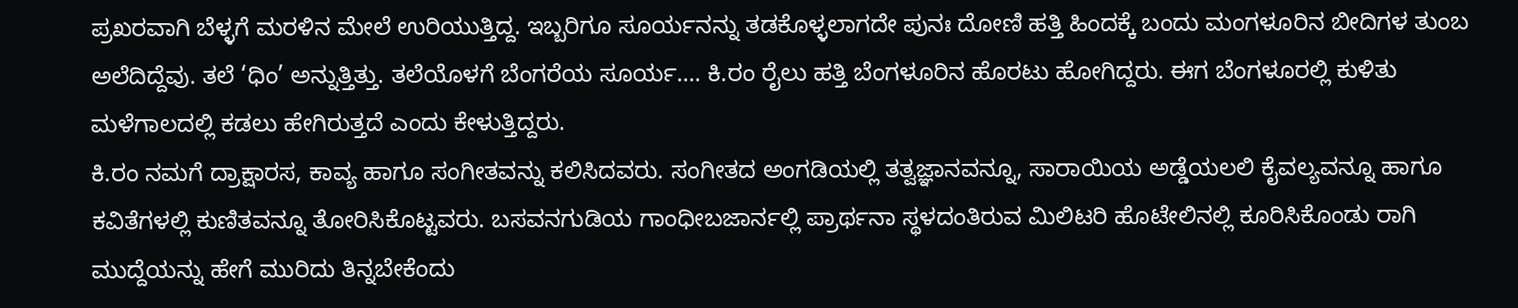ಪ್ರಖರವಾಗಿ ಬೆಳ್ಳಗೆ ಮರಳಿನ ಮೇಲೆ ಉರಿಯುತ್ತಿದ್ದ. ಇಬ್ಬರಿಗೂ ಸೂರ್ಯನನ್ನು ತಡಕೊಳ್ಳಲಾಗದೇ ಪುನಃ ದೋಣಿ ಹತ್ತಿ ಹಿಂದಕ್ಕೆ ಬಂದು ಮಂಗಳೂರಿನ ಬೀದಿಗಳ ತುಂಬ ಅಲೆದಿದ್ದೆವು. ತಲೆ ‘ಧಿಂ’ ಅನ್ನುತ್ತಿತ್ತು. ತಲೆಯೊಳಗೆ ಬೆಂಗರೆಯ ಸೂರ್ಯ…. ಕಿ.ರಂ ರೈಲು ಹತ್ತಿ ಬೆಂಗಳೂರಿನ ಹೊರಟು ಹೋಗಿದ್ದರು. ಈಗ ಬೆಂಗಳೂರಲ್ಲಿ ಕುಳಿತು ಮಳೆಗಾಲದಲ್ಲಿ ಕಡಲು ಹೇಗಿರುತ್ತದೆ ಎಂದು ಕೇಳುತ್ತಿದ್ದರು.
ಕಿ.ರಂ ನಮಗೆ ದ್ರಾಕ್ಷಾರಸ, ಕಾವ್ಯ ಹಾಗೂ ಸಂಗೀತವನ್ನು ಕಲಿಸಿದವರು. ಸಂಗೀತದ ಅಂಗಡಿಯಲ್ಲಿ ತತ್ವಜ್ಞಾನವನ್ನೂ, ಸಾರಾಯಿಯ ಅಡ್ಡೆಯಲಲಿ ಕೈವಲ್ಯವನ್ನೂ ಹಾಗೂ ಕವಿತೆಗಳಲ್ಲಿ ಕುಣಿತವನ್ನೂ ತೋರಿಸಿಕೊಟ್ಟವರು. ಬಸವನಗುಡಿಯ ಗಾಂಧೀಬಜಾರ್ನಲ್ಲಿ ಪ್ರಾರ್ಥನಾ ಸ್ಥಳದಂತಿರುವ ಮಿಲಿಟರಿ ಹೊಟೇಲಿನಲ್ಲಿ ಕೂರಿಸಿಕೊಂಡು ರಾಗಿ ಮುದ್ದೆಯನ್ನು ಹೇಗೆ ಮುರಿದು ತಿನ್ನಬೇಕೆಂದು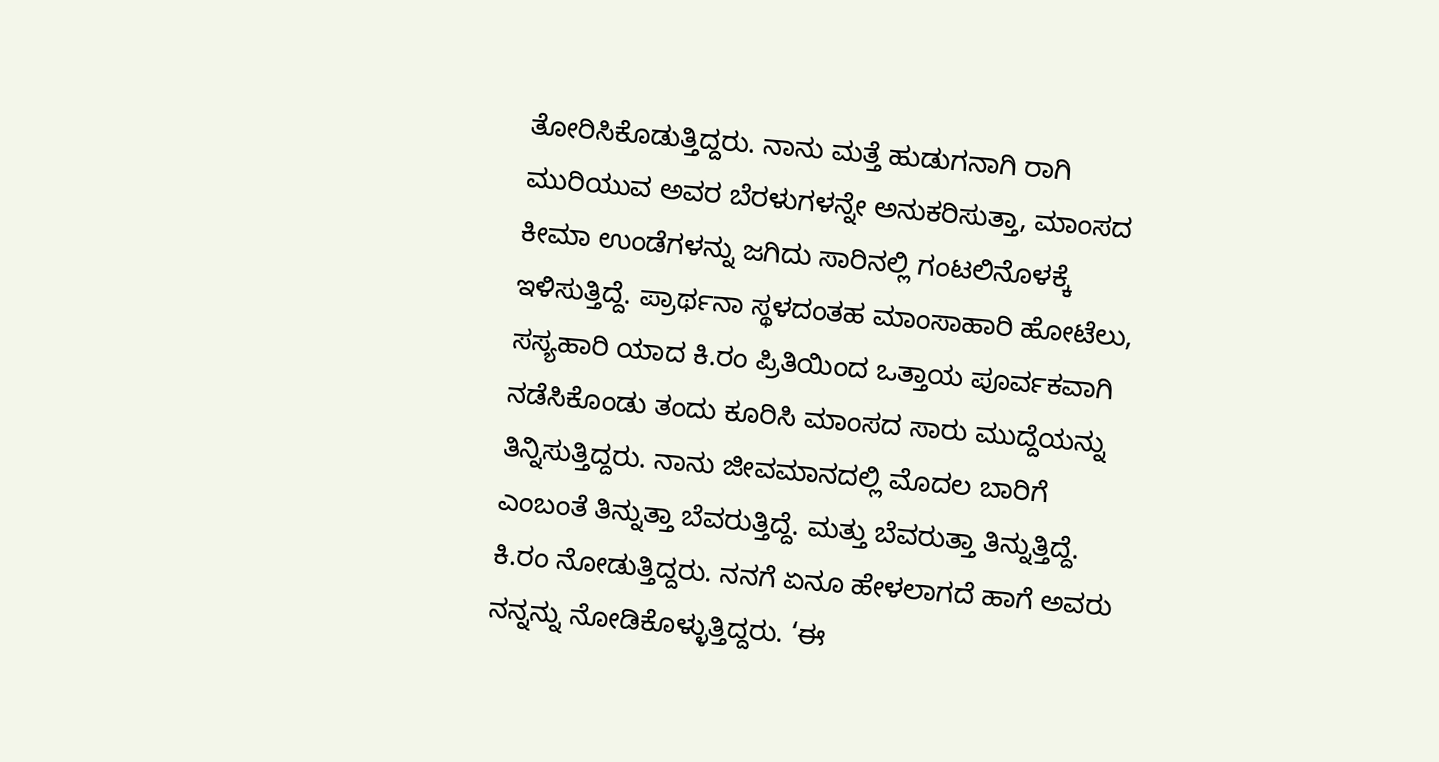ತೋರಿಸಿಕೊಡುತ್ತಿದ್ದರು. ನಾನು ಮತ್ತೆ ಹುಡುಗನಾಗಿ ರಾಗಿ ಮುರಿಯುವ ಅವರ ಬೆರಳುಗಳನ್ನೇ ಅನುಕರಿಸುತ್ತಾ, ಮಾಂಸದ ಕೀಮಾ ಉಂಡೆಗಳನ್ನು ಜಗಿದು ಸಾರಿನಲ್ಲಿ ಗಂಟಲಿನೊಳಕ್ಕೆ ಇಳಿಸುತ್ತಿದ್ದೆ. ಪ್ರಾರ್ಥನಾ ಸ್ಥಳದಂತಹ ಮಾಂಸಾಹಾರಿ ಹೋಟೆಲು, ಸಸ್ಯಹಾರಿ ಯಾದ ಕಿ.ರಂ ಪ್ರಿತಿಯಿಂದ ಒತ್ತಾಯ ಪೂರ್ವಕವಾಗಿ ನಡೆಸಿಕೊಂಡು ತಂದು ಕೂರಿಸಿ ಮಾಂಸದ ಸಾರು ಮುದ್ದೆಯನ್ನು ತಿನ್ನಿಸುತ್ತಿದ್ದರು. ನಾನು ಜೀವಮಾನದಲ್ಲಿ ಮೊದಲ ಬಾರಿಗೆ ಎಂಬಂತೆ ತಿನ್ನುತ್ತಾ ಬೆವರುತ್ತಿದ್ದೆ. ಮತ್ತು ಬೆವರುತ್ತಾ ತಿನ್ನುತ್ತಿದ್ದೆ. ಕಿ.ರಂ ನೋಡುತ್ತಿದ್ದರು. ನನಗೆ ಏನೂ ಹೇಳಲಾಗದೆ ಹಾಗೆ ಅವರು ನನ್ನನ್ನು ನೋಡಿಕೊಳ್ಳುತ್ತಿದ್ದರು. ‘ಈ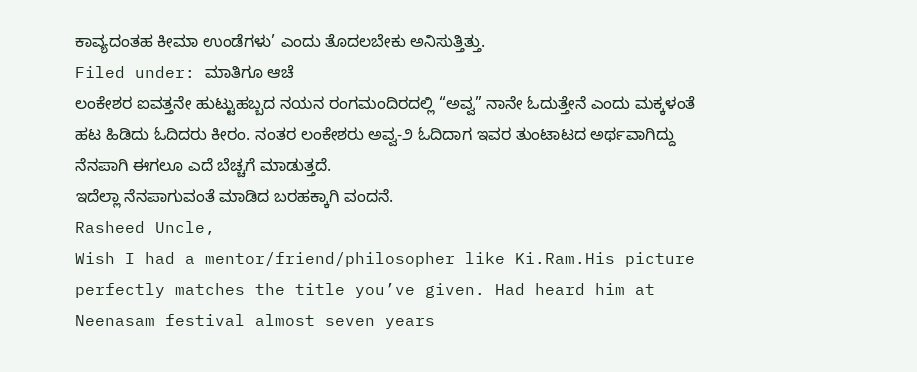ಕಾವ್ಯದಂತಹ ಕೀಮಾ ಉಂಡೆಗಳು’ ಎಂದು ತೊದಲಬೇಕು ಅನಿಸುತ್ತಿತ್ತು.
Filed under: ಮಾತಿಗೂ ಆಚೆ
ಲಂಕೇಶರ ಐವತ್ತನೇ ಹುಟ್ಟುಹಬ್ಬದ ನಯನ ರಂಗಮಂದಿರದಲ್ಲಿ “ಅವ್ವ” ನಾನೇ ಓದುತ್ತೇನೆ ಎಂದು ಮಕ್ಕಳಂತೆ ಹಟ ಹಿಡಿದು ಓದಿದರು ಕೀರಂ. ನಂತರ ಲಂಕೇಶರು ಅವ್ವ-೨ ಓದಿದಾಗ ಇವರ ತುಂಟಾಟದ ಅರ್ಥವಾಗಿದ್ದು ನೆನಪಾಗಿ ಈಗಲೂ ಎದೆ ಬೆಚ್ಚಗೆ ಮಾಡುತ್ತದೆ.
ಇದೆಲ್ಲಾ ನೆನಪಾಗುವಂತೆ ಮಾಡಿದ ಬರಹಕ್ಕಾಗಿ ವಂದನೆ.
Rasheed Uncle,
Wish I had a mentor/friend/philosopher like Ki.Ram.His picture perfectly matches the title you’ve given. Had heard him at Neenasam festival almost seven years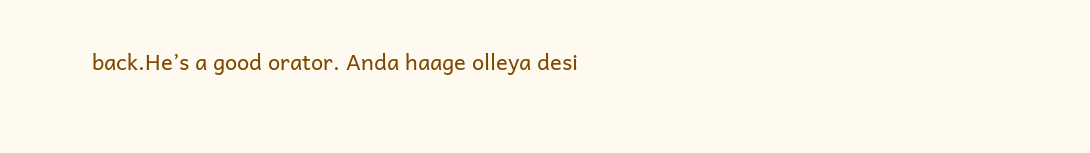back.He’s a good orator. Anda haage olleya desi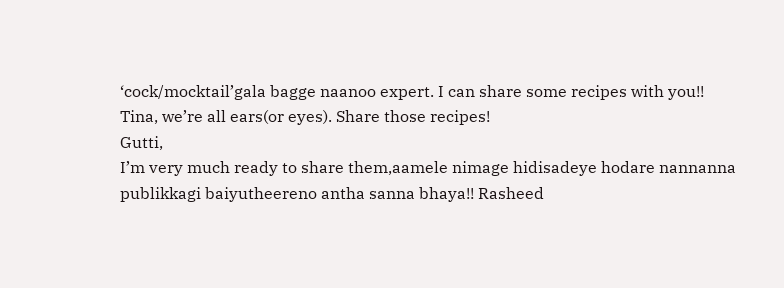‘cock/mocktail’gala bagge naanoo expert. I can share some recipes with you!!
Tina, we’re all ears(or eyes). Share those recipes!
Gutti,
I’m very much ready to share them,aamele nimage hidisadeye hodare nannanna publikkagi baiyutheereno antha sanna bhaya!! Rasheed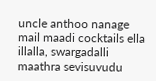uncle anthoo nanage mail maadi cocktails ella illalla, swargadalli maathra sevisuvudu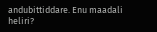andubittiddare. Enu maadali heliri?